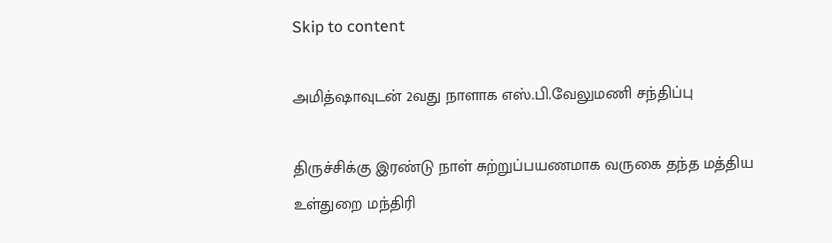Skip to content

அமித்ஷாவுடன் 2வது நாளாக எஸ்.பி.வேலுமணி சந்திப்பு

திருச்சிக்கு இரண்டு நாள் சுற்றுப்பயணமாக வருகை தந்த மத்திய உள்துறை மந்திரி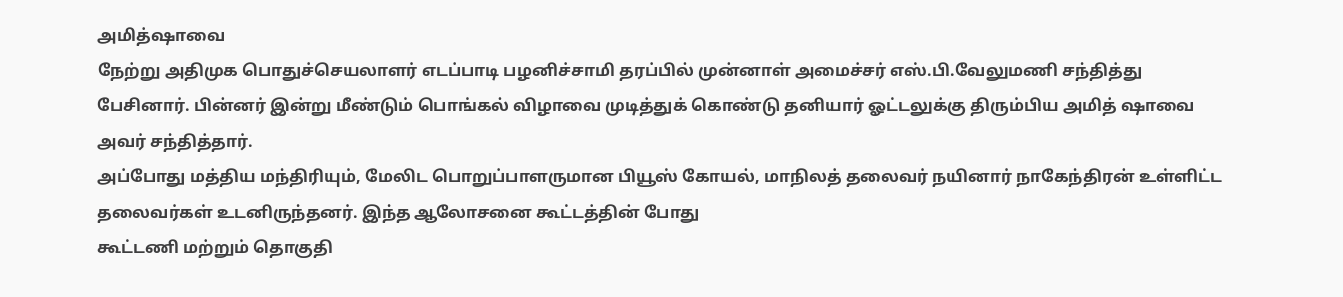அமித்ஷாவை
நேற்று அதிமுக பொதுச்செயலாளர் எடப்பாடி பழனிச்சாமி தரப்பில் முன்னாள் அமைச்சர் எஸ்.பி.வேலுமணி சந்தித்து பேசினார். பின்னர் இன்று மீண்டும் பொங்கல் விழாவை முடித்துக் கொண்டு தனியார் ஓட்டலுக்கு திரும்பிய அமித் ஷாவை அவர் சந்தித்தார்.
அப்போது மத்திய மந்திரியும், மேலிட பொறுப்பாளருமான பியூஸ் கோயல், மாநிலத் தலைவர் நயினார் நாகேந்திரன் உள்ளிட்ட தலைவர்கள் உடனிருந்தனர். இந்த ஆலோசனை கூட்டத்தின் போது
கூட்டணி மற்றும் தொகுதி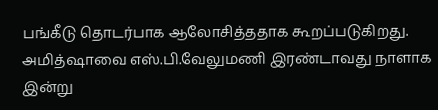பங்கீடு தொடர்பாக ஆலோசித்ததாக கூறப்படுகிறது.
அமித்ஷாவை எஸ்.பி.வேலுமணி இரண்டாவது நாளாக இன்று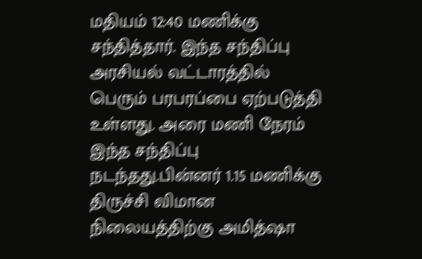மதியம் 12:40 மணிக்கு சந்தித்தார். இந்த சந்திப்பு அரசியல் வட்டாரத்தில் பெரும் பரபரப்பை ஏற்படுத்தி உள்ளது. அரை மணி நேரம் இந்த சந்திப்பு நடந்தது.பின்னர் 1.15 மணிக்கு திருச்சி விமான நிலையத்திற்கு அமித்ஷா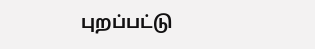புறப்பட்டு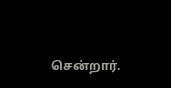சென்றார்.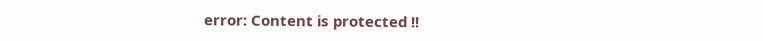error: Content is protected !!